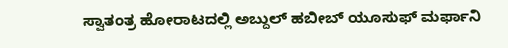ಸ್ವಾತಂತ್ರ ಹೋರಾಟದಲ್ಲಿ ಅಬ್ದುಲ್ ಹಬೀಬ್ ಯೂಸುಫ್ ಮರ್ಫಾನಿ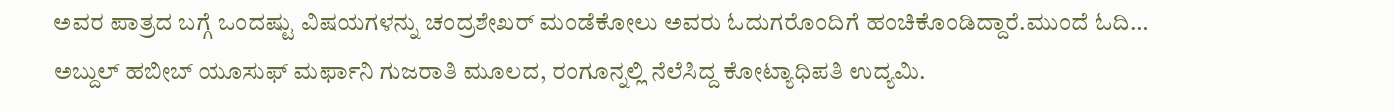ಅವರ ಪಾತ್ರದ ಬಗ್ಗೆ ಒಂದಷ್ಟು ವಿಷಯಗಳನ್ನು ಚಂದ್ರಶೇಖರ್ ಮಂಡೆಕೋಲು ಅವರು ಓದುಗರೊಂದಿಗೆ ಹಂಚಿಕೊಂಡಿದ್ದಾರೆ.ಮುಂದೆ ಓದಿ…
ಅಬ್ದುಲ್ ಹಬೀಬ್ ಯೂಸುಫ್ ಮರ್ಫಾನಿ ಗುಜರಾತಿ ಮೂಲದ, ರಂಗೂನ್ನಲ್ಲಿ ನೆಲೆಸಿದ್ದ ಕೋಟ್ಯಾಧಿಪತಿ ಉದ್ಯಮಿ.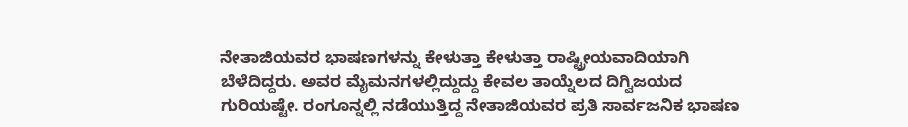ನೇತಾಜಿಯವರ ಭಾಷಣಗಳನ್ನು ಕೇಳುತ್ತಾ ಕೇಳುತ್ತಾ ರಾಷ್ಟ್ರೀಯವಾದಿಯಾಗಿ ಬೆಳೆದಿದ್ದರು. ಅವರ ಮೈಮನಗಳಲ್ಲಿದ್ದುದ್ದು ಕೇವಲ ತಾಯ್ನೆಲದ ದಿಗ್ವಿಜಯದ ಗುರಿಯಷ್ಟೇ. ರಂಗೂನ್ನಲ್ಲಿ ನಡೆಯುತ್ತಿದ್ದ ನೇತಾಜಿಯವರ ಪ್ರತಿ ಸಾರ್ವಜನಿಕ ಭಾಷಣ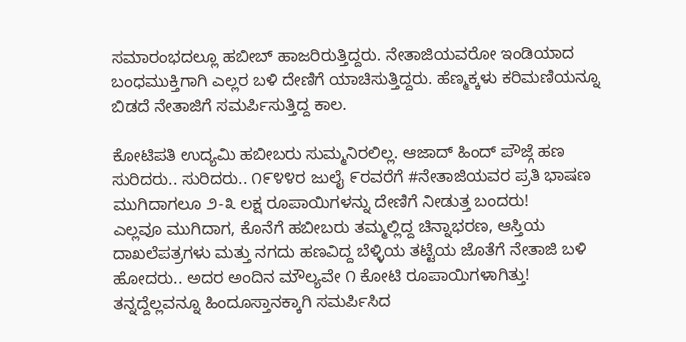ಸಮಾರಂಭದಲ್ಲೂ ಹಬೀಬ್ ಹಾಜರಿರುತ್ತಿದ್ದರು. ನೇತಾಜಿಯವರೋ ಇಂಡಿಯಾದ ಬಂಧಮುಕ್ತಿಗಾಗಿ ಎಲ್ಲರ ಬಳಿ ದೇಣಿಗೆ ಯಾಚಿಸುತ್ತಿದ್ದರು. ಹೆಣ್ಮಕ್ಕಳು ಕರಿಮಣಿಯನ್ನೂ ಬಿಡದೆ ನೇತಾಜಿಗೆ ಸಮರ್ಪಿಸುತ್ತಿದ್ದ ಕಾಲ.

ಕೋಟಿಪತಿ ಉದ್ಯಮಿ ಹಬೀಬರು ಸುಮ್ಮನಿರಲಿಲ್ಲ. ಆಜಾದ್ ಹಿಂದ್ ಪೌಜ್ಗೆ ಹಣ ಸುರಿದರು.. ಸುರಿದರು.. ೧೯೪೪ರ ಜುಲೈ ೯ರವರೆಗೆ #ನೇತಾಜಿಯವರ ಪ್ರತಿ ಭಾಷಣ ಮುಗಿದಾಗಲೂ ೨-೩ ಲಕ್ಷ ರೂಪಾಯಿಗಳನ್ನು ದೇಣಿಗೆ ನೀಡುತ್ತ ಬಂದರು!
ಎಲ್ಲವೂ ಮುಗಿದಾಗ, ಕೊನೆಗೆ ಹಬೀಬರು ತಮ್ಮಲ್ಲಿದ್ದ ಚಿನ್ನಾಭರಣ, ಆಸ್ತಿಯ ದಾಖಲೆಪತ್ರಗಳು ಮತ್ತು ನಗದು ಹಣವಿದ್ದ ಬೆಳ್ಳಿಯ ತಟ್ಟೆಯ ಜೊತೆಗೆ ನೇತಾಜಿ ಬಳಿ ಹೋದರು.. ಅದರ ಅಂದಿನ ಮೌಲ್ಯವೇ ೧ ಕೋಟಿ ರೂಪಾಯಿಗಳಾಗಿತ್ತು!
ತನ್ನದ್ದೆಲ್ಲವನ್ನೂ ಹಿಂದೂಸ್ತಾನಕ್ಕಾಗಿ ಸಮರ್ಪಿಸಿದ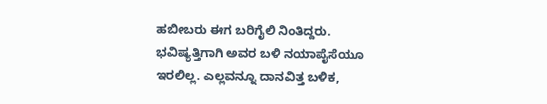ಹಬೀಬರು ಈಗ ಬರಿಗೈಲಿ ನಿಂತಿದ್ದರು. ಭವಿಷ್ಯತ್ತಿಗಾಗಿ ಅವರ ಬಳಿ ನಯಾಪೈಸೆಯೂ ಇರಲಿಲ್ಲ. ಎಲ್ಲವನ್ನೂ ದಾನವಿತ್ತ ಬಳಿಕ,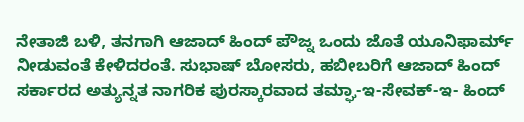ನೇತಾಜಿ ಬಳಿ, ತನಗಾಗಿ ಆಜಾದ್ ಹಿಂದ್ ಪೌಜ್ನ ಒಂದು ಜೊತೆ ಯೂನಿಫಾರ್ಮ್ ನೀಡುವಂತೆ ಕೇಳಿದರಂತೆ. ಸುಭಾಷ್ ಬೋಸರು, ಹಬೀಬರಿಗೆ ಆಜಾದ್ ಹಿಂದ್ ಸರ್ಕಾರದ ಅತ್ಯುನ್ನತ ನಾಗರಿಕ ಪುರಸ್ಕಾರವಾದ ತಮ್ಘಾ-ಇ-ಸೇವಕ್-ಇ- ಹಿಂದ್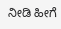ನೀಡಿ ಹೀಗೆ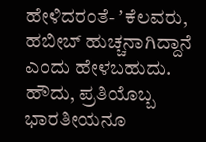ಹೇಳಿದರಂತೆ- ʼಕೆಲವರು, ಹಬೀಬ್ ಹುಚ್ಚನಾಗಿದ್ದಾನೆ ಎಂದು ಹೇಳಬಹುದು.
ಹೌದು, ಪ್ರತಿಯೊಬ್ಬ ಭಾರತೀಯನೂ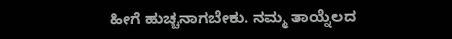ಹೀಗೆ ಹುಚ್ಚನಾಗಬೇಕು. ನಮ್ಮ ತಾಯ್ನೆಲದ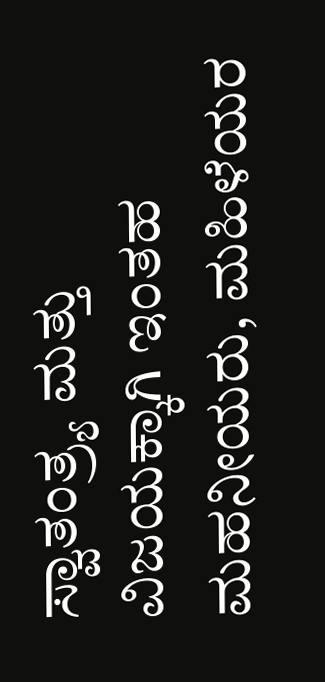ಸ್ವಾತಂತ್ರ್ಯ ಮತ್ತು ವಿಜಯಕ್ಕಾಗಿ ಇಂತಹ ಮಹನೀಯರು, ಮಹಿಳೆಯರ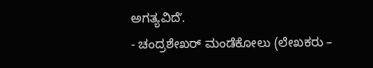ಅಗತ್ಯವಿದೆʼ.
- ಚಂದ್ರಶೇಖರ್ ಮಂಡೆಕೋಲು (ಲೇಖಕರು –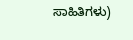ಸಾಹಿತಿಗಳು)